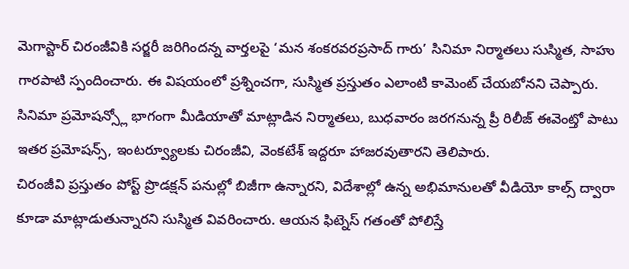మెగాస్టార్ చిరంజీవికి సర్జరీ జరిగిందన్న వార్తలపై ‘మన శంకరవరప్రసాద్ గారు’ సినిమా నిర్మాతలు సుస్మిత, సాహు గారపాటి స్పందించారు. ఈ విషయంలో ప్రశ్నించగా, సుస్మిత ప్రస్తుతం ఎలాంటి కామెంట్ చేయబోనని చెప్పారు. సినిమా ప్రమోషన్స్లో భాగంగా మీడియాతో మాట్లాడిన నిర్మాతలు, బుధవారం జరగనున్న ప్రీ రిలీజ్ ఈవెంట్తో పాటు ఇతర ప్రమోషన్స్, ఇంటర్వ్యూలకు చిరంజీవి, వెంకటేశ్ ఇద్దరూ హాజరవుతారని తెలిపారు.
చిరంజీవి ప్రస్తుతం పోస్ట్ ప్రొడక్షన్ పనుల్లో బిజీగా ఉన్నారని, విదేశాల్లో ఉన్న అభిమానులతో వీడియో కాల్స్ ద్వారా కూడా మాట్లాడుతున్నారని సుస్మిత వివరించారు. ఆయన ఫిట్నెస్ గతంతో పోలిస్తే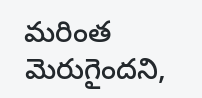మరింత మెరుగైందని,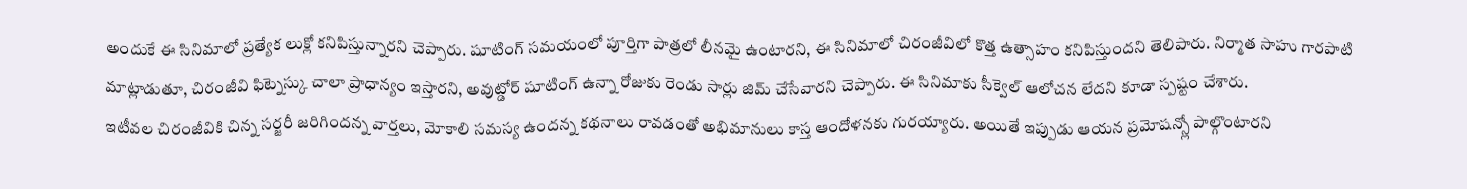అందుకే ఈ సినిమాలో ప్రత్యేక లుక్లో కనిపిస్తున్నారని చెప్పారు. షూటింగ్ సమయంలో పూర్తిగా పాత్రలో లీనమై ఉంటారని, ఈ సినిమాలో చిరంజీవిలో కొత్త ఉత్సాహం కనిపిస్తుందని తెలిపారు. నిర్మాత సాహు గారపాటి మాట్లాడుతూ, చిరంజీవి ఫిట్నెస్కు చాలా ప్రాధాన్యం ఇస్తారని, అవుట్డోర్ షూటింగ్ ఉన్నా రోజుకు రెండు సార్లు జిమ్ చేసేవారని చెప్పారు. ఈ సినిమాకు సీక్వెల్ ఆలోచన లేదని కూడా స్పష్టం చేశారు.
ఇటీవల చిరంజీవికి చిన్న సర్జరీ జరిగిందన్న వార్తలు, మోకాలి సమస్య ఉందన్న కథనాలు రావడంతో అభిమానులు కాస్త ఆందోళనకు గురయ్యారు. అయితే ఇప్పుడు ఆయన ప్రమోషన్స్లో పాల్గొంటారని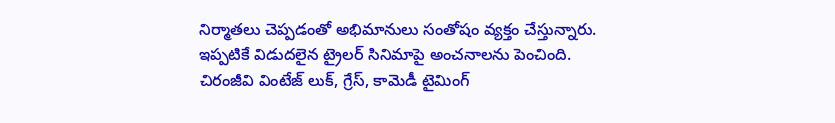నిర్మాతలు చెప్పడంతో అభిమానులు సంతోషం వ్యక్తం చేస్తున్నారు. ఇప్పటికే విడుదలైన ట్రైలర్ సినిమాపై అంచనాలను పెంచింది. చిరంజీవి వింటేజ్ లుక్, గ్రేస్, కామెడీ టైమింగ్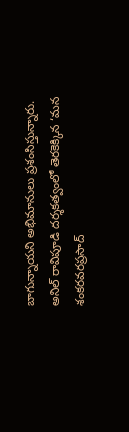బాగున్నాయని అభిమానులు ప్రశంసిస్తున్నారు. అనిల్ రావిపూడి దర్శకత్వంలో తెరకెక్కిన ‘మన శంకరవరప్రసాద్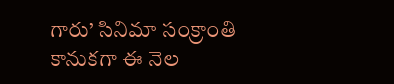గారు’ సినిమా సంక్రాంతి కానుకగా ఈ నెల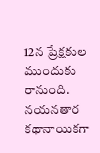12న ప్రేక్షకుల ముందుకు రానుంది. నయనతార కథానాయికగా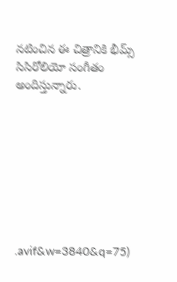నటించిన ఈ చిత్రానికి భీమ్స్ సిసిరోలియో సంగీతం అందిస్తున్నారు.








.avif&w=3840&q=75)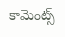కామెంట్స్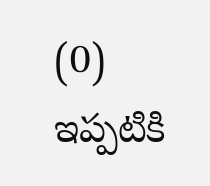(0)
ఇప్పటికి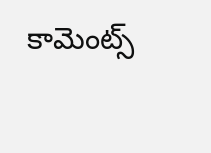కామెంట్స్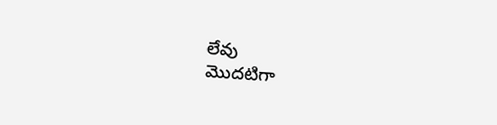లేవు
మొదటిగా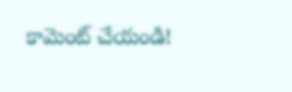కామెంట్ చేయండి!